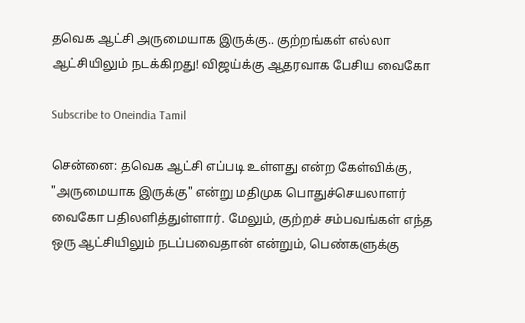தவெக ஆட்சி அருமையாக இருக்கு.. குற்றங்கள் எல்லா ஆட்சியிலும் நடக்கிறது! விஜய்க்கு ஆதரவாக பேசிய வைகோ

Subscribe to Oneindia Tamil

சென்னை: தவெக ஆட்சி எப்படி உள்ளது என்ற கேள்விக்கு, "அருமையாக இருக்கு" என்று மதிமுக பொதுச்செயலாளர் வைகோ பதிலளித்துள்ளார். மேலும், குற்றச் சம்பவங்கள் எந்த ஒரு ஆட்சியிலும் நடப்பவைதான் என்றும், பெண்களுக்கு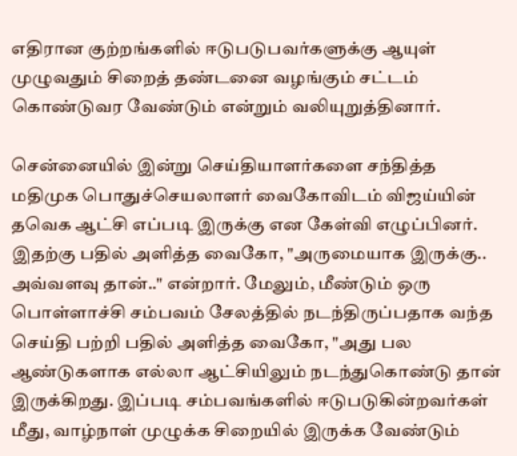எதிரான குற்றங்களில் ஈடுபடுபவர்களுக்கு ஆயுள் முழுவதும் சிறைத் தண்டனை வழங்கும் சட்டம் கொண்டுவர வேண்டும் என்றும் வலியுறுத்தினார்.

சென்னையில் இன்று செய்தியாளர்களை சந்தித்த மதிமுக பொதுச்செயலாளர் வைகோவிடம் விஜய்யின் தவெக ஆட்சி எப்படி இருக்கு என கேள்வி எழுப்பினர். இதற்கு பதில் அளித்த வைகோ, "அருமையாக இருக்கு.. அவ்வளவு தான்.." என்றார். மேலும், மீண்டும் ஒரு பொள்ளாச்சி சம்பவம் சேலத்தில் நடந்திருப்பதாக வந்த செய்தி பற்றி பதில் அளித்த வைகோ, "அது பல ஆண்டுகளாக எல்லா ஆட்சியிலும் நடந்துகொண்டு தான் இருக்கிறது. இப்படி சம்பவங்களில் ஈடுபடுகின்றவர்கள் மீது, வாழ்நாள் முழுக்க சிறையில் இருக்க வேண்டும்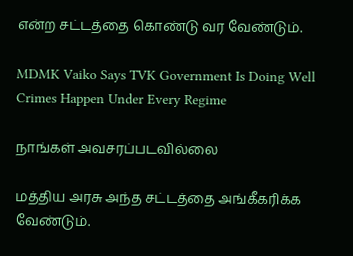என்ற சட்டத்தை கொண்டு வர வேண்டும்.

MDMK Vaiko Says TVK Government Is Doing Well Crimes Happen Under Every Regime

நாங்கள் அவசரப்படவில்லை

மத்திய அரசு அந்த சட்டத்தை அங்கீகரிக்க வேண்டும்.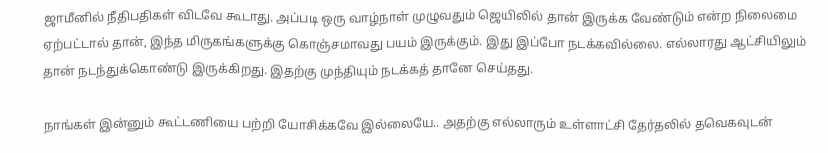ஜாமீனில் நீதிபதிகள் விடவே கூடாது. அப்படி ஒரு வாழ்நாள் முழுவதும் ஜெயிலில் தான் இருக்க வேண்டும் என்ற நிலைமை ஏற்பட்டால் தான், இந்த மிருகங்களுக்கு கொஞ்சமாவது பயம் இருக்கும். இது இப்போ நடக்கவில்லை. எல்லாரது ஆட்சியிலும் தான் நடந்துக்கொண்டு இருக்கிறது. இதற்கு முந்தியும் நடக்கத் தானே செய்தது.

நாங்கள் இன்னும் கூட்டணியை பற்றி யோசிக்கவே இல்லையே.. அதற்கு எல்லாரும் உள்ளாட்சி தேர்தலில் தவெகவுடன்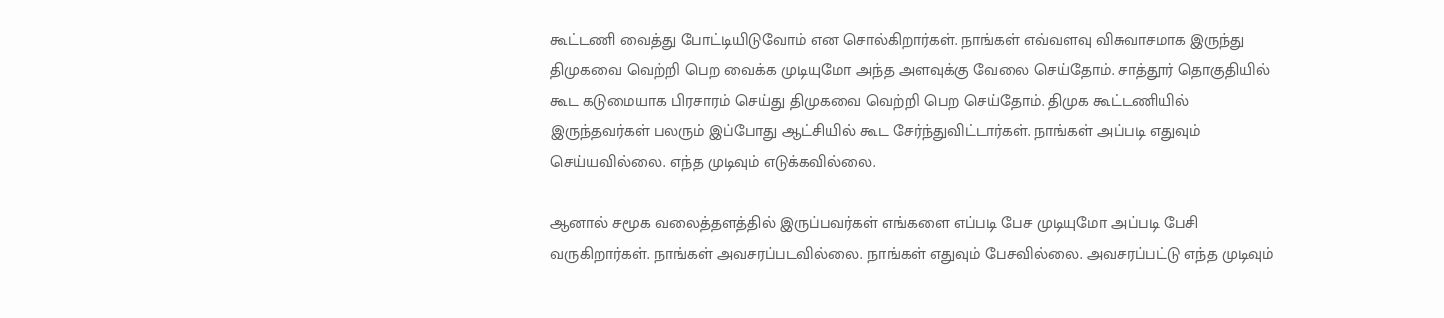கூட்டணி வைத்து போட்டியிடுவோம் என சொல்கிறார்கள். நாங்கள் எவ்வளவு விசுவாசமாக இருந்து திமுகவை வெற்றி பெற வைக்க முடியுமோ அந்த அளவுக்கு வேலை செய்தோம். சாத்தூர் தொகுதியில் கூட கடுமையாக பிரசாரம் செய்து திமுகவை வெற்றி பெற செய்தோம். திமுக கூட்டணியில் இருந்தவர்கள் பலரும் இப்போது ஆட்சியில் கூட சேர்ந்துவிட்டார்கள். நாங்கள் அப்படி எதுவும் செய்யவில்லை. எந்த முடிவும் எடுக்கவில்லை.

ஆனால் சமூக வலைத்தளத்தில் இருப்பவர்கள் எங்களை எப்படி பேச முடியுமோ அப்படி பேசி வருகிறார்கள். நாங்கள் அவசரப்படவில்லை. நாங்கள் எதுவும் பேசவில்லை. அவசரப்பட்டு எந்த முடிவும்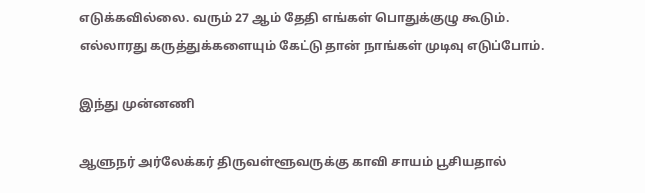எடுக்கவில்லை. வரும் 27 ஆம் தேதி எங்கள் பொதுக்குழு கூடும். எல்லாரது கருத்துக்களையும் கேட்டு தான் நாங்கள் முடிவு எடுப்போம்.

இந்து முன்னணி

ஆளுநர் அர்லேக்கர் திருவள்ளூவருக்கு காவி சாயம் பூசியதால்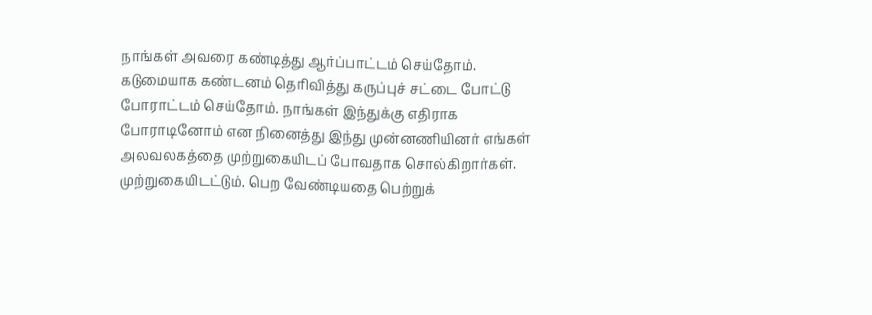நாங்கள் அவரை கண்டித்து ஆர்ப்பாட்டம் செய்தோம். கடுமையாக கண்டனம் தெரிவித்து கருப்புச் சட்டை போட்டு போராட்டம் செய்தோம். நாங்கள் இந்துக்கு எதிராக போராடினோம் என நினைத்து இந்து முன்னணியினர் எங்கள் அலவலகத்தை முற்றுகையிடப் போவதாக சொல்கிறார்கள். முற்றுகையிடட்டும். பெற வேண்டியதை பெற்றுக்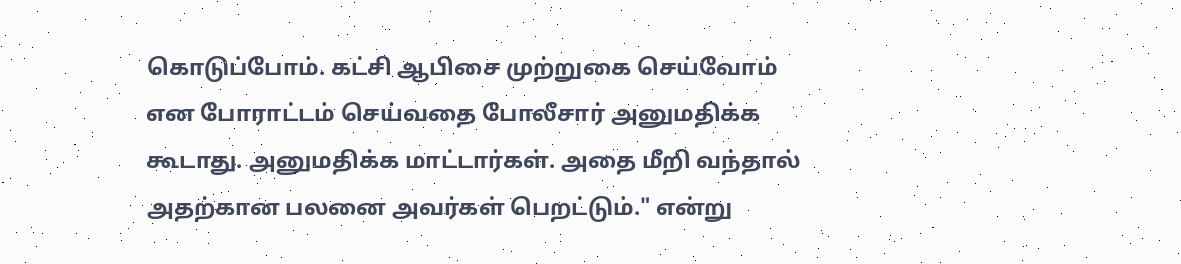கொடுப்போம். கட்சி ஆபிசை முற்றுகை செய்வோம் என போராட்டம் செய்வதை போலீசார் அனுமதிக்க கூடாது. அனுமதிக்க மாட்டார்கள். அதை மீறி வந்தால் அதற்கான பலனை அவர்கள் பெறட்டும்." என்று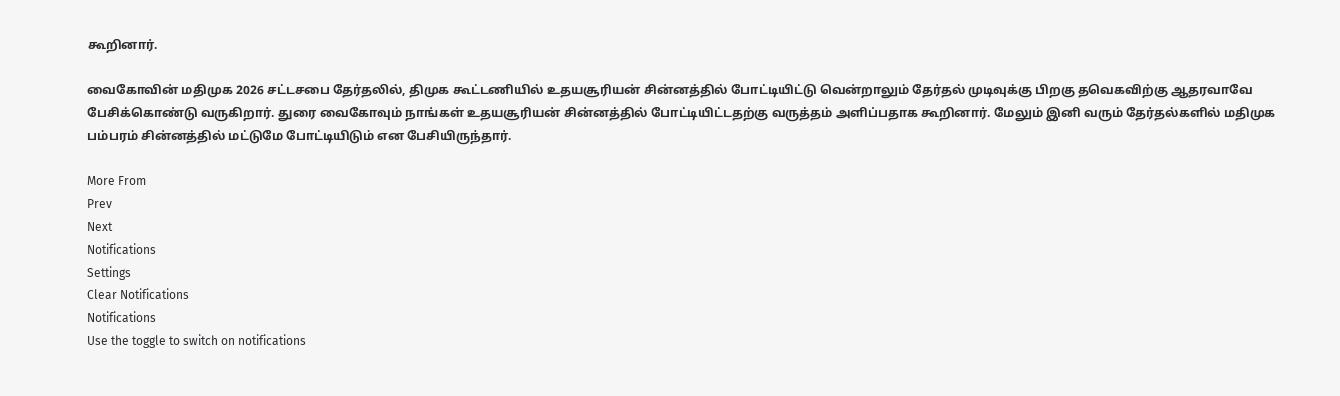கூறினார்.

வைகோவின் மதிமுக 2026 சட்டசபை தேர்தலில், திமுக கூட்டணியில் உதயசூரியன் சின்னத்தில் போட்டியிட்டு வென்றாலும் தேர்தல் முடிவுக்கு பிறகு தவெகவிற்கு ஆதரவாவே பேசிக்கொண்டு வருகிறார். துரை வைகோவும் நாங்கள் உதயசூரியன் சின்னத்தில் போட்டியிட்டதற்கு வருத்தம் அளிப்பதாக கூறினார். மேலும் இனி வரும் தேர்தல்களில் மதிமுக பம்பரம் சின்னத்தில் மட்டுமே போட்டியிடும் என பேசியிருந்தார்.

More From
Prev
Next
Notifications
Settings
Clear Notifications
Notifications
Use the toggle to switch on notifications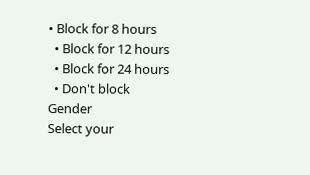• Block for 8 hours
  • Block for 12 hours
  • Block for 24 hours
  • Don't block
Gender
Select your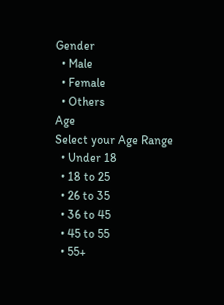Gender
  • Male
  • Female
  • Others
Age
Select your Age Range
  • Under 18
  • 18 to 25
  • 26 to 35
  • 36 to 45
  • 45 to 55
  • 55+